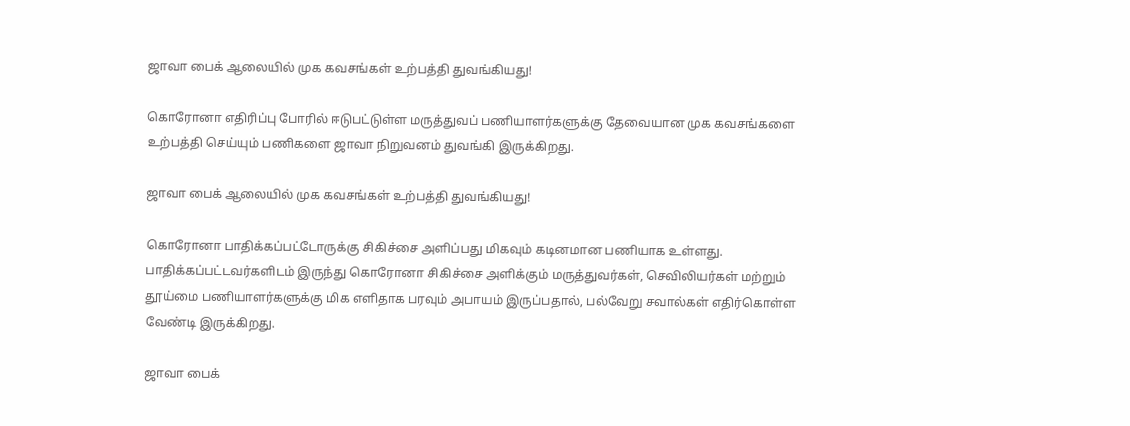ஜாவா பைக் ஆலையில் முக கவசங்கள் உற்பத்தி துவங்கியது!

கொரோனா எதிரிப்பு போரில் ஈடுபட்டுள்ள மருத்துவப் பணியாளர்களுக்கு தேவையான முக கவசங்களை உற்பத்தி செய்யும் பணிகளை ஜாவா நிறுவனம் துவங்கி இருக்கிறது.

ஜாவா பைக் ஆலையில் முக கவசங்கள் உற்பத்தி துவங்கியது!

கொரோனா பாதிக்கப்பட்டோருக்கு சிகிச்சை அளிப்பது மிகவும் கடினமான பணியாக உள்ளது. பாதிக்கப்பட்டவர்களிடம் இருந்து கொரோனா சிகிச்சை அளிக்கும் மருத்துவர்கள், செவிலியர்கள் மற்றும் தூய்மை பணியாளர்களுக்கு மிக எளிதாக பரவும் அபாயம் இருப்பதால், பல்வேறு சவால்கள் எதிர்கொள்ள வேண்டி இருக்கிறது.

ஜாவா பைக்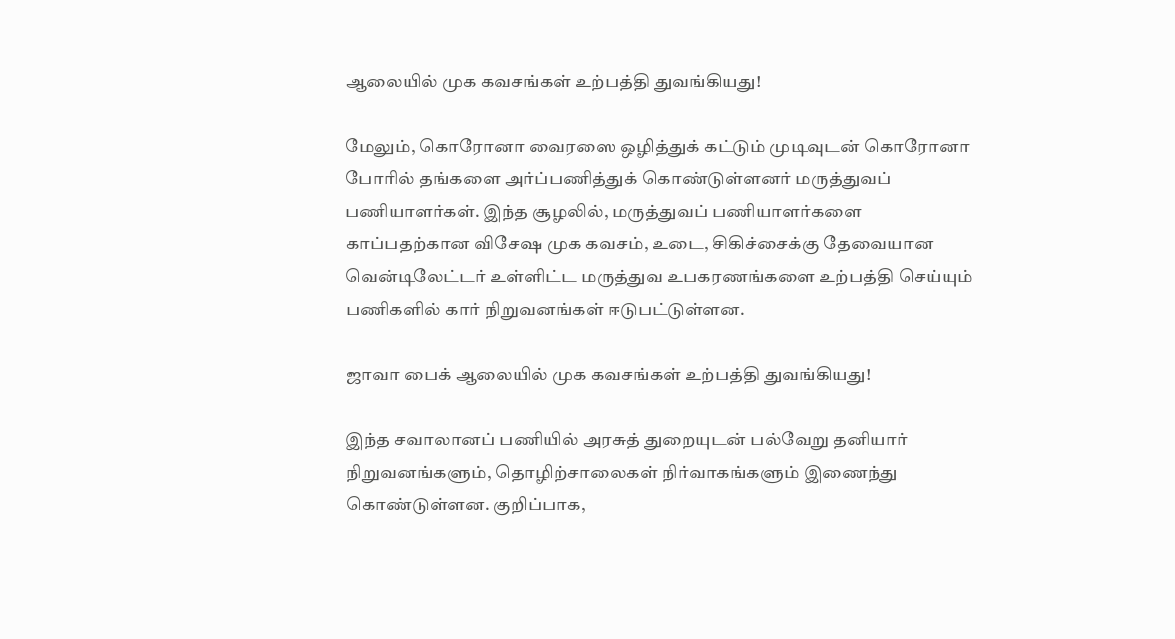ஆலையில் முக கவசங்கள் உற்பத்தி துவங்கியது!

மேலும், கொரோனா வைரஸை ஒழித்துக் கட்டும் முடிவுடன் கொரோனா போரில் தங்களை அர்ப்பணித்துக் கொண்டுள்ளனர் மருத்துவப் பணியாளர்கள். இந்த சூழலில், மருத்துவப் பணியாளர்களை காப்பதற்கான விசேஷ முக கவசம், உடை, சிகிச்சைக்கு தேவையான வென்டிலேட்டர் உள்ளிட்ட மருத்துவ உபகரணங்களை உற்பத்தி செய்யும் பணிகளில் கார் நிறுவனங்கள் ஈடுபட்டுள்ளன.

ஜாவா பைக் ஆலையில் முக கவசங்கள் உற்பத்தி துவங்கியது!

இந்த சவாலானப் பணியில் அரசுத் துறையுடன் பல்வேறு தனியார் நிறுவனங்களும், தொழிற்சாலைகள் நிர்வாகங்களும் இணைந்து கொண்டுள்ளன. குறிப்பாக,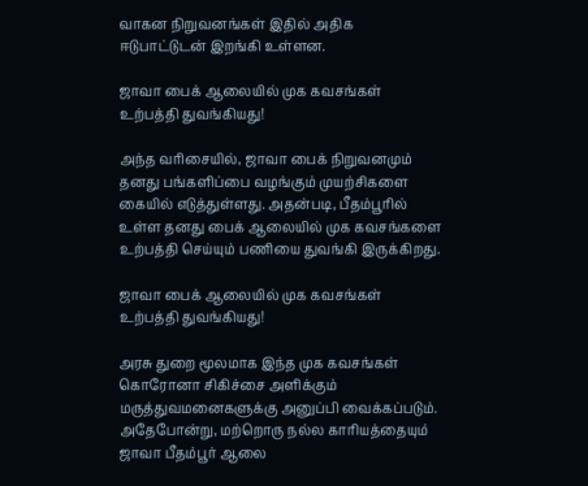வாகன நிறுவனங்கள் இதில் அதிக ஈடுபாட்டுடன் இறங்கி உள்ளன.

ஜாவா பைக் ஆலையில் முக கவசங்கள் உற்பத்தி துவங்கியது!

அந்த வரிசையில், ஜாவா பைக் நிறுவனமும் தனது பங்களிப்பை வழங்கும் முயற்சிகளை கையில் எடுத்துள்ளது. அதன்படி, பீதம்பூரில் உள்ள தனது பைக் ஆலையில் முக கவசங்களை உற்பத்தி செய்யும் பணியை துவங்கி இருக்கிறது.

ஜாவா பைக் ஆலையில் முக கவசங்கள் உற்பத்தி துவங்கியது!

அரசு துறை மூலமாக இந்த முக கவசங்கள் கொரோனா சிகிச்சை அளிக்கும் மருத்துவமனைகளுக்கு அனுப்பி வைக்கப்படும். அதேபோன்று, மற்றொரு நல்ல காரியத்தையும் ஜாவா பீதம்பூர் ஆலை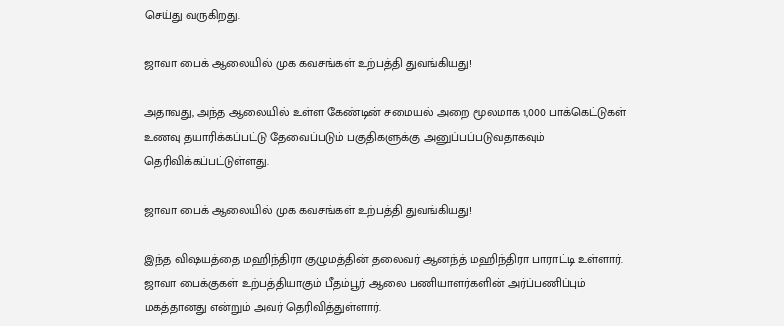செய்து வருகிறது.

ஜாவா பைக் ஆலையில் முக கவசங்கள் உற்பத்தி துவங்கியது!

அதாவது, அந்த ஆலையில் உள்ள கேண்டின் சமையல் அறை மூலமாக 1,000 பாக்கெட்டுகள் உணவு தயாரிக்கப்பட்டு தேவைப்படும் பகுதிகளுக்கு அனுப்பப்படுவதாகவும் தெரிவிக்கப்பட்டுள்ளது.

ஜாவா பைக் ஆலையில் முக கவசங்கள் உற்பத்தி துவங்கியது!

இந்த விஷயத்தை மஹிந்திரா குழுமத்தின் தலைவர் ஆனந்த் மஹிந்திரா பாராட்டி உள்ளார். ஜாவா பைக்குகள் உற்பத்தியாகும் பீதம்பூர் ஆலை பணியாளர்களின் அர்ப்பணிப்பும் மகத்தானது என்றும் அவர் தெரிவித்துள்ளார்.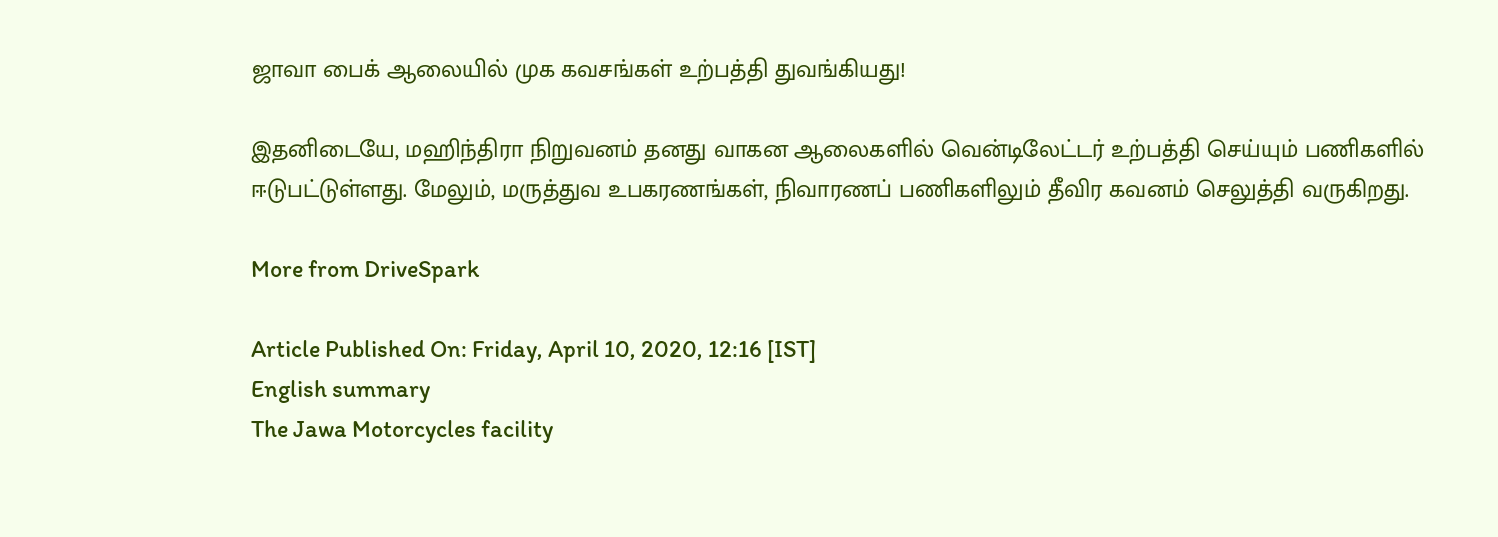ஜாவா பைக் ஆலையில் முக கவசங்கள் உற்பத்தி துவங்கியது!

இதனிடையே, மஹிந்திரா நிறுவனம் தனது வாகன ஆலைகளில் வென்டிலேட்டர் உற்பத்தி செய்யும் பணிகளில் ஈடுபட்டுள்ளது. மேலும், மருத்துவ உபகரணங்கள், நிவாரணப் பணிகளிலும் தீவிர கவனம் செலுத்தி வருகிறது.

More from DriveSpark

Article Published On: Friday, April 10, 2020, 12:16 [IST]
English summary
The Jawa Motorcycles facility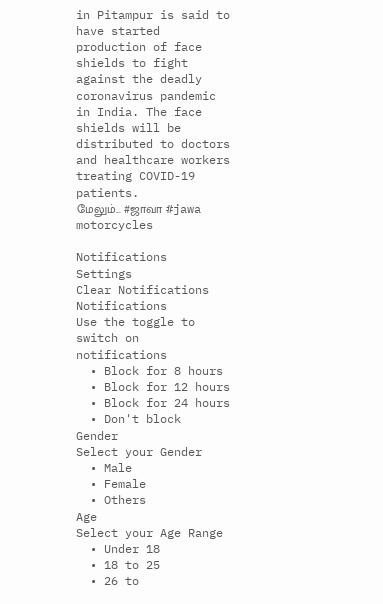in Pitampur is said to have started production of face shields to fight against the deadly coronavirus pandemic in India. The face shields will be distributed to doctors and healthcare workers treating COVID-19 patients.
மேலும்... #ஜாவா #jawa motorcycles

Notifications
Settings
Clear Notifications
Notifications
Use the toggle to switch on notifications
  • Block for 8 hours
  • Block for 12 hours
  • Block for 24 hours
  • Don't block
Gender
Select your Gender
  • Male
  • Female
  • Others
Age
Select your Age Range
  • Under 18
  • 18 to 25
  • 26 to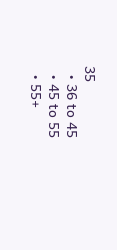35
  • 36 to 45
  • 45 to 55
  • 55+